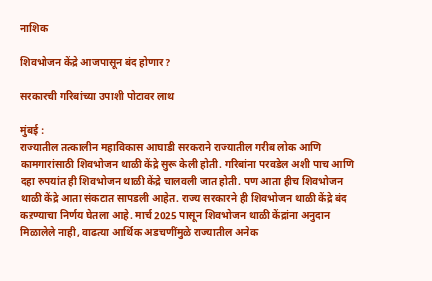नाशिक

शिवभोजन केंद्रे आजपासून बंद होणार?

सरकारची गरिबांच्या उपाशी पोटावर लाथ

मुंबई :
राज्यातील तत्कालीन महाविकास आघाडी सरकराने राज्यातील गरीब लोक आणि कामगारांसाठी शिवभोजन थाळी केंद्रे सुरू केली होती. गरिबांना परवडेल अशी पाच आणि दहा रुपयांत ही शिवभोजन थाळी केंद्रे चालवली जात होती. पण आता हीच शिवभोजन थाळी केंद्रे आता संकटात सापडली आहेत. राज्य सरकारने ही शिवभोजन थाळी केंद्रे बंद कऱण्याचा निर्णय घेतला आहे. मार्च 2025 पासून शिवभोजन थाळी केंद्रांना अनुदान मिळालेले नाही, वाढत्या आर्थिक अडचणींमुळे राज्यातील अनेक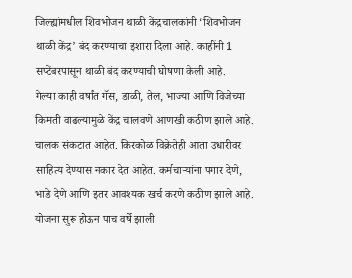जिल्ह्यांमधील शिवभोजन थाळी केंद्रचालकांनी ‘शिवभोजन थाळी केंद्र’ बंद करण्याचा इशारा दिला आहे. काहींनी 1 सप्टेंबरपासून थाळी बंद करण्याची घोषणा केली आहे.
गेल्या काही वर्षांत गॅस, डाळी, तेल, भाज्या आणि विजेच्या किमती वाढल्यामुळे केंद्र चालवणे आणखी कठीण झाले आहे. चालक संकटात आहेत. किरकोळ विक्रेतेही आता उधारीवर साहित्य देण्यास नकार देत आहेत. कर्मचार्‍यांना पगार देणे, भाडे देणे आणि इतर आवश्यक खर्च करणे कठीण झाले आहे. योजना सुरू होऊन पाच वर्षे झाली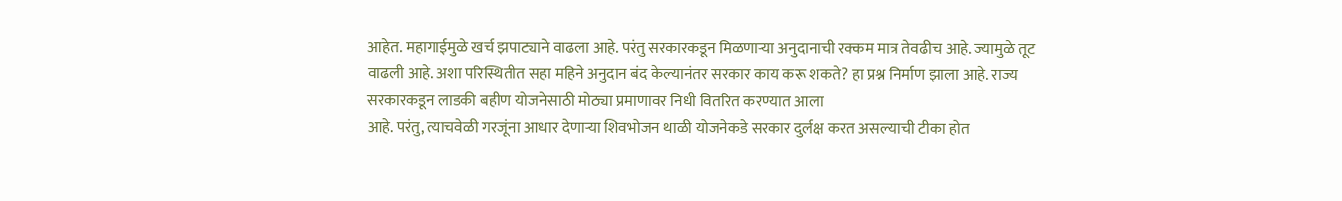आहेत. महागाईमुळे खर्च झपाट्याने वाढला आहे. परंतु सरकारकडून मिळणार्‍या अनुदानाची रक्कम मात्र तेवढीच आहे. ज्यामुळे तूट वाढली आहे. अशा परिस्थितीत सहा महिने अनुदान बंद केल्यानंतर सरकार काय करू शकते? हा प्रश्न निर्माण झाला आहे. राज्य सरकारकडून लाडकी बहीण योजनेसाठी मोठ्या प्रमाणावर निधी वितरित करण्यात आला
आहे. परंतु, त्याचवेळी गरजूंना आधार देणार्‍या शिवभोजन थाळी योजनेकडे सरकार दुर्लक्ष करत असल्याची टीका होत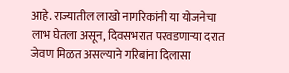आहे. राज्यातील लाखो नागरिकांनी या योजनेचा लाभ घेतला असून, दिवसभरात परवडणार्‍या दरात जेवण मिळत असल्याने गरिबांना दिलासा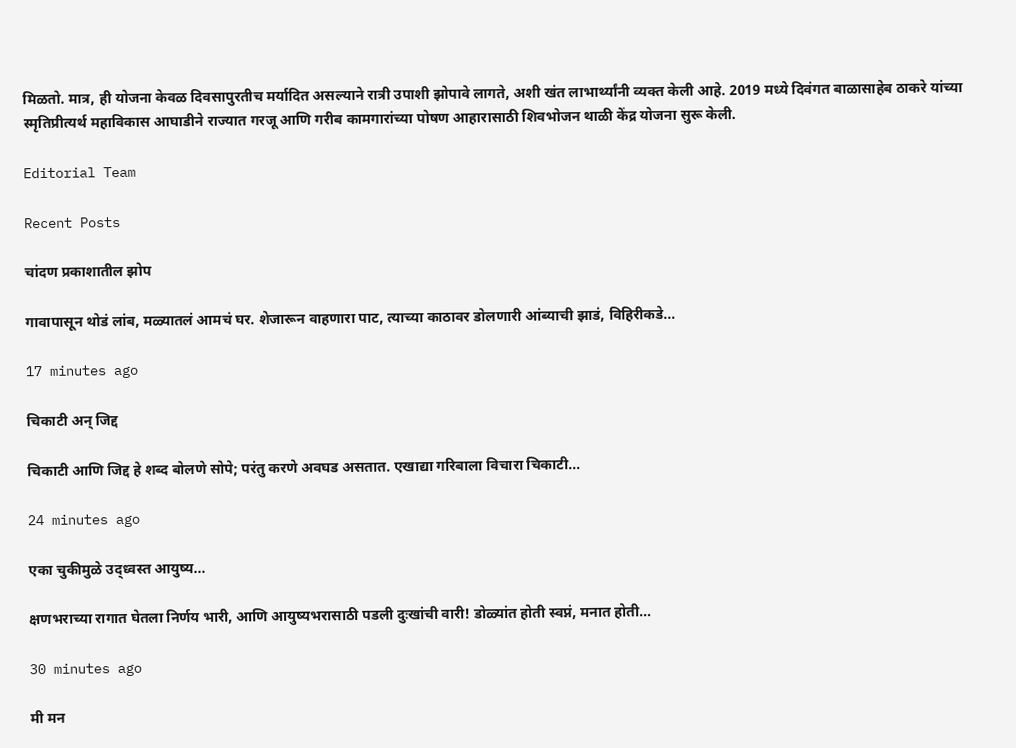मिळतो. मात्र, ही योजना केवळ दिवसापुरतीच मर्यादित असल्याने रात्री उपाशी झोपावे लागते, अशी खंत लाभार्थ्यांनी व्यक्त केली आहे. 2019 मध्ये दिवंगत बाळासाहेब ठाकरे यांच्या स्मृतिप्रीत्यर्थ महाविकास आघाडीने राज्यात गरजू आणि गरीब कामगारांच्या पोषण आहारासाठी शिवभोजन थाळी केंद्र योजना सुरू केली.

Editorial Team

Recent Posts

चांदण प्रकाशातील झोप

गावापासून थोडं लांब, मळ्यातलं आमचं घर. शेजारून वाहणारा पाट, त्याच्या काठावर डोलणारी आंब्याची झाडं, विहिरीकडे…

17 minutes ago

चिकाटी अन् जिद्द

चिकाटी आणि जिद्द हे शब्द बोलणे सोपे; परंतु करणे अवघड असतात. एखाद्या गरिबाला विचारा चिकाटी…

24 minutes ago

एका चुकीमुळे उद्ध्वस्त आयुष्य…

क्षणभराच्या रागात घेतला निर्णय भारी, आणि आयुष्यभरासाठी पडली दुःखांची वारी! डोळ्यांत होती स्वप्नं, मनात होती…

30 minutes ago

मी मन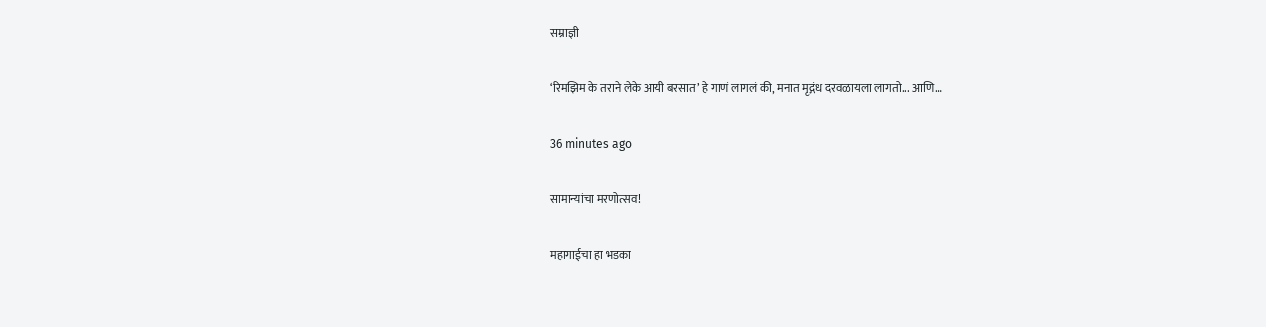सम्राज्ञी

‘रिमझिम के तराने लेके आयी बरसात’ हे गाणं लागलं की, मनात मृद्गंध दरवळायला लागतो... आणि…

36 minutes ago

सामान्यांचा मरणोत्सव!

महागाईचा हा भडका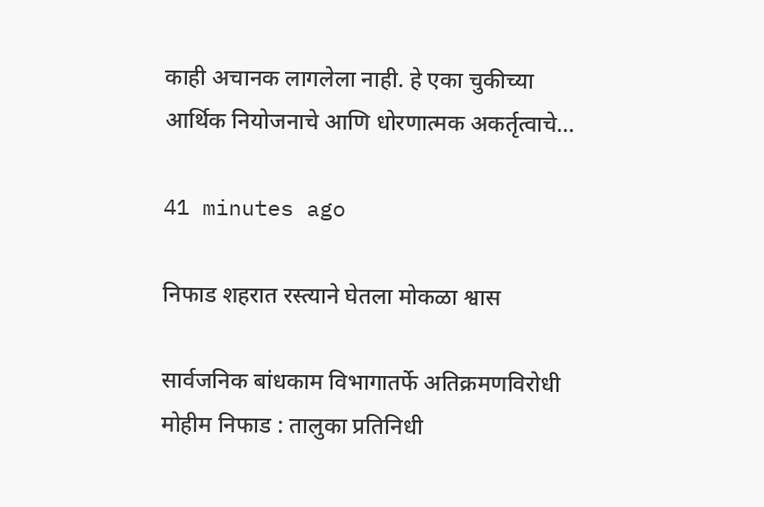काही अचानक लागलेला नाही. हे एका चुकीच्या आर्थिक नियोजनाचे आणि धोरणात्मक अकर्तृत्वाचे…

41 minutes ago

निफाड शहरात रस्त्याने घेतला मोकळा श्वास

सार्वजनिक बांधकाम विभागातर्फे अतिक्रमणविरोधी मोहीम निफाड : तालुका प्रतिनिधी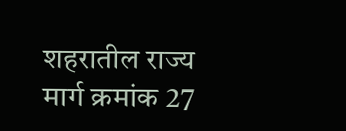शहरातील राज्य मार्ग क्रमांक 27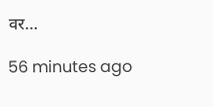वर…

56 minutes ago